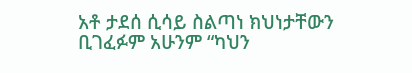አቶ ታደሰ ሲሳይ ስልጣነ ክህነታቸውን ቢገፈፉም አሁንም “ካህን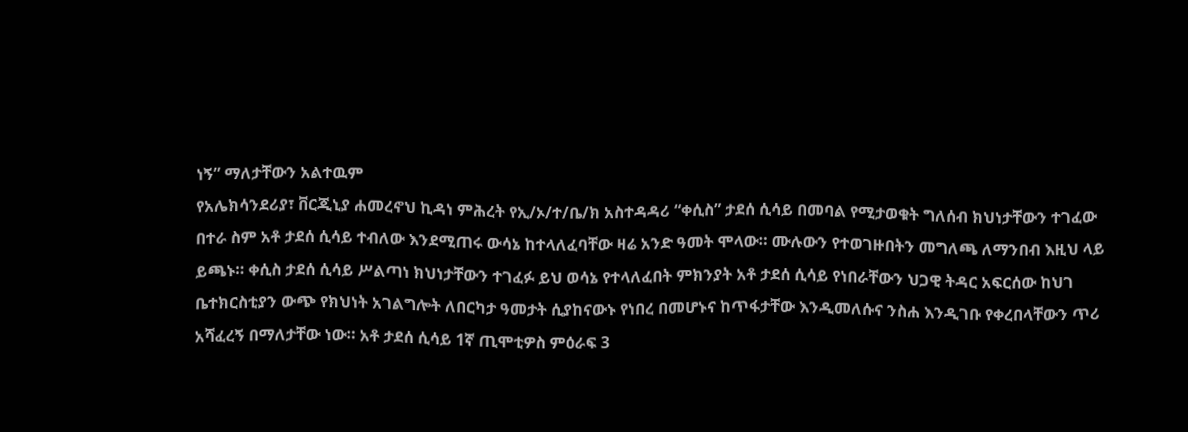ነኝ” ማለታቸውን አልተዉም
የአሌክሳንደሪያ፣ ቨርጂኒያ ሐመረኖህ ኪዳነ ምሕረት የኢ/ኦ/ተ/ቤ/ክ አስተዳዳሪ “ቀሲስ” ታደሰ ሲሳይ በመባል የሚታወቁት ግለሰብ ክህነታቸውን ተገፈው በተራ ስም አቶ ታደሰ ሲሳይ ተብለው እንደሚጠሩ ውሳኔ ከተላለፈባቸው ዛሬ አንድ ዓመት ሞላው። ሙሉውን የተወገዙበትን መግለጫ ለማንበብ እዚህ ላይ ይጫኑ። ቀሲስ ታደሰ ሲሳይ ሥልጣነ ክህነታቸውን ተገፈፉ ይህ ወሳኔ የተላለፈበት ምክንያት አቶ ታደሰ ሲሳይ የነበራቸውን ህጋዊ ትዳር አፍርሰው ከህገ ቤተክርስቲያን ውጭ የክህነት አገልግሎት ለበርካታ ዓመታት ሲያከናውኑ የነበረ በመሆኑና ከጥፋታቸው እንዲመለሱና ንስሐ እንዲገቡ የቀረበላቸውን ጥሪ አሻፈረኝ በማለታቸው ነው። አቶ ታደሰ ሲሳይ 1ኛ ጢሞቲዎስ ምዕራፍ 3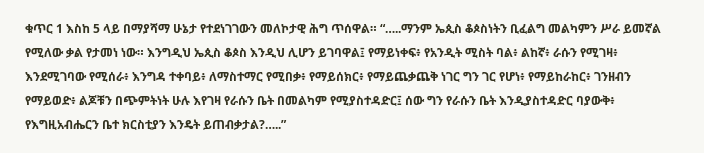ቁጥር 1 እስከ 5 ላይ በማያሻማ ሁኔታ የተደነገገውን መለኮታዊ ሕግ ጥሰዋል። “…..ማንም ኤጲስ ቆጶስነትን ቢፈልግ መልካምን ሥራ ይመኛል የሚለው ቃል የታመነ ነው። እንግዲህ ኤጲስ ቆጶስ እንዲህ ሊሆን ይገባዋል፤ የማይነቀፍ፥ የአንዲት ሚስት ባል፥ ልከኛ፥ ራሱን የሚገዛ፥ እንደሚገባው የሚሰራ፥ እንግዳ ተቀባይ፥ ለማስተማር የሚበቃ፥ የማይሰክር፥ የማይጨቃጨቅ ነገር ግን ገር የሆነ፥ የማይከራከር፥ ገንዘብን የማይወድ፥ ልጆቹን በጭምትነት ሁሉ እየገዛ የራሱን ቤት በመልካም የሚያስተዳድር፤ ሰው ግን የራሱን ቤት እንዲያስተዳድር ባያውቅ፥ የእግዚአብሔርን ቤተ ክርስቲያን እንዴት ይጠብቃታል?…..”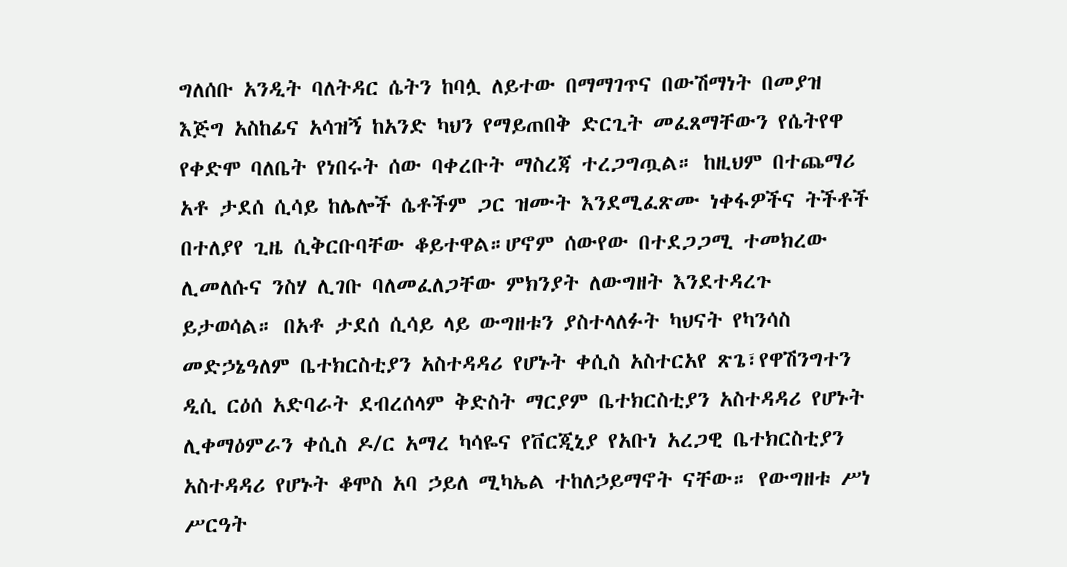ግለሰቡ አንዲት ባለትዳር ሴትን ከባሏ ለይተው በማማገጥና በውሽማነት በመያዝ እጅግ አስከፊና አሳዝኝ ከአንድ ካህን የማይጠበቅ ድርጊት መፈጸማቸውን የሴትየዋ የቀድሞ ባለቤት የነበሩት ሰው ባቀረቡት ማስረጃ ተረጋግጧል። ከዚህም በተጨማሪ አቶ ታደሰ ሲሳይ ከሌሎች ሴቶችም ጋር ዝሙት እንደሚፈጽሙ ነቀፋዎችና ትችቶች በተለያየ ጊዜ ሲቅርቡባቸው ቆይተዋል።ሆኖም ሰውየው በተደጋጋሚ ተመክረው ሊመለሱና ንስሃ ሊገቡ ባለመፈለጋቸው ምክንያት ለውግዘት እንደተዳረጉ ይታወሳል። በአቶ ታደሰ ሲሳይ ላይ ውግዘቱን ያስተላለፉት ካህናት የካንሳስ መድኃኔዓለም ቤተክርስቲያን አስተዳዳሪ የሆኑት ቀሲስ አስተርአየ ጽጌ፣የዋሽንግተን ዲሲ ርዕሰ አድባራት ደብረሰላም ቅድስት ማርያም ቤተክርስቲያን አስተዳዳሪ የሆኑት ሊቀማዕምራን ቀሲስ ዶ/ር አማረ ካሳዬና የቨርጂኒያ የአቡነ አረጋዊ ቤተክርስቲያን አስተዳዳሪ የሆኑት ቆሞስ አባ ኃይለ ሚካኤል ተከለኃይማኖት ናቸው። የውግዘቱ ሥነ ሥርዓት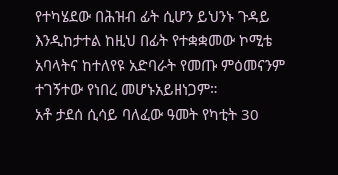የተካሄደው በሕዝብ ፊት ሲሆን ይህንኑ ጉዳይ እንዲከታተል ከዚህ በፊት የተቋቋመው ኮሚቴ አባላትና ከተለየዩ አድባራት የመጡ ምዕመናንም ተገኝተው የነበረ መሆኑአይዘነጋም።
አቶ ታደሰ ሲሳይ ባለፈው ዓመት የካቲት 30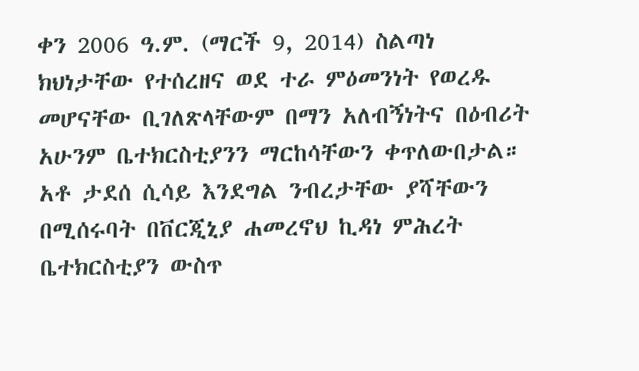ቀን 2006 ዓ.ም. (ማርች 9, 2014) ስልጣነ ክህነታቸው የተሰረዘና ወደ ተራ ምዕመንነት የወረዱ መሆናቸው ቢገለጽላቸውም በማን አለብኝነትና በዕብሪት አሁንም ቤተክርስቲያንን ማርከሳቸውን ቀጥለውበታል። አቶ ታደሰ ሲሳይ እንደግል ንብረታቸው ያሻቸውን በሚሰሩባት በቨርጂኒያ ሐመረኖህ ኪዳነ ምሕረት ቤተክርስቲያን ውስጥ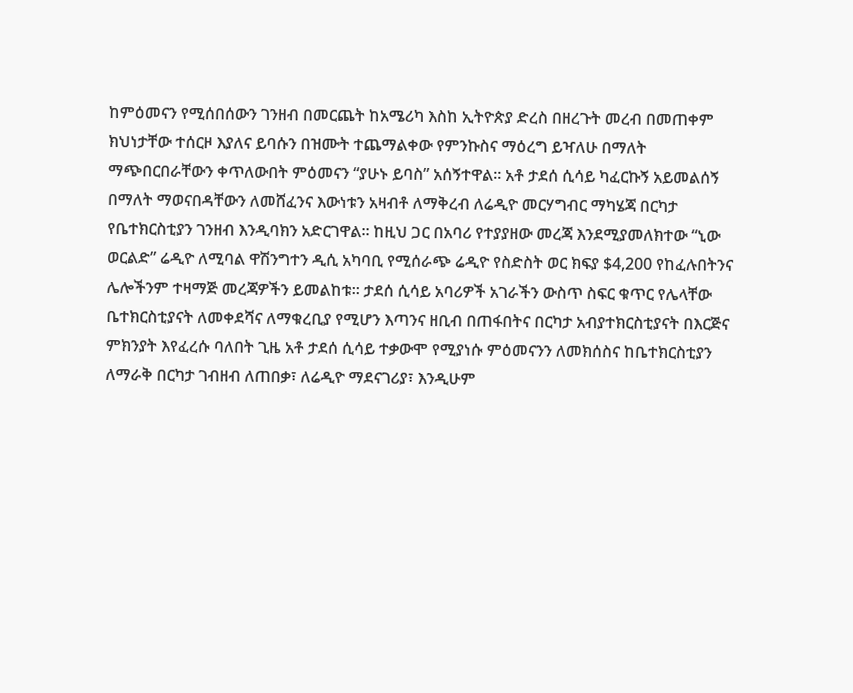ከምዕመናን የሚሰበሰውን ገንዘብ በመርጨት ከአሜሪካ እስከ ኢትዮጵያ ድረስ በዘረጉት መረብ በመጠቀም ክህነታቸው ተሰርዞ እያለና ይባሱን በዝሙት ተጨማልቀው የምንኩስና ማዕረግ ይዣለሁ በማለት ማጭበርበራቸውን ቀጥለውበት ምዕመናን “ያሁኑ ይባስ” አሰኝተዋል። አቶ ታደሰ ሲሳይ ካፈርኩኝ አይመልሰኝ በማለት ማወናበዳቸውን ለመሸፈንና እውነቱን አዛብቶ ለማቅረብ ለሬዲዮ መርሃግብር ማካሄጃ በርካታ የቤተክርስቲያን ገንዘብ እንዲባክን አድርገዋል። ከዚህ ጋር በአባሪ የተያያዘው መረጃ እንደሚያመለክተው “ኒው ወርልድ” ሬዲዮ ለሚባል ዋሽንግተን ዲሲ አካባቢ የሚሰራጭ ሬዲዮ የስድስት ወር ክፍያ $4,200 የከፈሉበትንና ሌሎችንም ተዛማጅ መረጃዎችን ይመልከቱ። ታደሰ ሲሳይ አባሪዎች አገራችን ውስጥ ስፍር ቁጥር የሌላቸው ቤተክርስቲያናት ለመቀደሻና ለማቁረቢያ የሚሆን እጣንና ዘቢብ በጠፋበትና በርካታ አብያተክርስቲያናት በእርጅና ምክንያት እየፈረሱ ባለበት ጊዜ አቶ ታደሰ ሲሳይ ተቃውሞ የሚያነሱ ምዕመናንን ለመክሰስና ከቤተክርስቲያን ለማራቅ በርካታ ገብዘብ ለጠበቃ፣ ለሬዲዮ ማደናገሪያ፣ እንዲሁም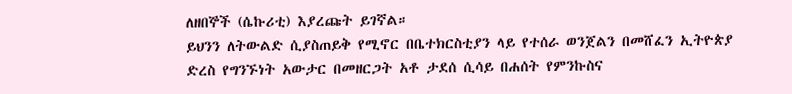ለዘበኞች (ሴኩሪቲ) እያረጩት ይገኛል።
ይህንን ለትውልድ ሲያስጠይቅ የሚኖር በቤተክርስቲያን ላይ የተሰራ ወንጀልን በመሸፈን ኢትዮጵያ ድረስ የግንኙነት አውታር በመዘርጋት አቶ ታደሰ ሲሳይ በሐሰት የምንኩስና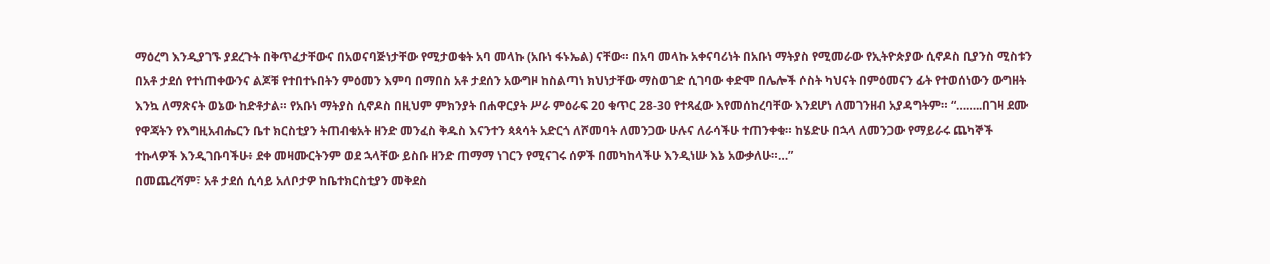ማዕረግ እንዲያገኙ ያደረጉት በቅጥፈታቸውና በአወናባጅነታቸው የሚታወቁት አባ መላኩ (አቡነ ፋኑኤል) ናቸው። በአባ መላኩ አቀናባሪነት በአቡነ ማትያስ የሚመራው የኢትዮጵያው ሲኖዶስ ቢያንስ ሚስቱን በአቶ ታደሰ የተነጠቀውንና ልጆቹ የተበተኑበትን ምዕመን እምባ በማበስ አቶ ታደሰን አውግዞ ከስልጣነ ክህነታቸው ማስወገድ ሲገባው ቀድሞ በሌሎች ሶስት ካህናት በምዕመናን ፊት የተወሰነውን ውግዘት እንኳ ለማጽናት ወኔው ከድቶታል። የአቡነ ማትያስ ሲኖዶስ በዚህም ምክንያት በሐዋርያት ሥራ ምዕራፍ 20 ቁጥር 28-30 የተጻፈው እየመሰከረባቸው እንደሆነ ለመገንዘብ አያዳግትም። “……..በገዛ ደሙ የዋጃትን የእግዚአብሔርን ቤተ ክርስቲያን ትጠብቁአት ዘንድ መንፈስ ቅዱስ እናንተን ጳጳሳት አድርጎ ለሾመባት ለመንጋው ሁሉና ለራሳችሁ ተጠንቀቁ። ከሄድሁ በኋላ ለመንጋው የማይራሩ ጨካኞች ተኩላዎች እንዲገቡባችሁ፥ ደቀ መዛሙርትንም ወደ ኋላቸው ይስቡ ዘንድ ጠማማ ነገርን የሚናገሩ ሰዎች በመካከላችሁ እንዲነሡ እኔ አውቃለሁ።…”
በመጨረሻም፣ አቶ ታደሰ ሲሳይ አለቦታዎ ከቤተክርስቲያን መቅደስ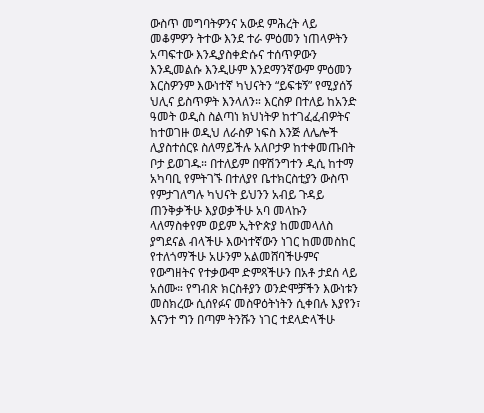ውስጥ መግባትዎንና አውደ ምሕረት ላይ መቆምዎን ትተው እንደ ተራ ምዕመን ነጠላዎትን አጣፍተው እንዲያስቀድሱና ተሰጥዎውን እንዲመልሱ እንዲሁም እንደማንኛውም ምዕመን እርስዎንም እውነተኛ ካህናትን “ይፍቱኝ” የሚያሰኝ ህሊና ይስጥዎት እንላለን። እርስዎ በተለይ ከአንድ ዓመት ወዲስ ስልጣነ ክህነትዎ ከተገፈፈብዎትና ከተወገዙ ወዲህ ለራስዎ ነፍስ እንጅ ለሌሎች ሊያስተሰርዩ ስለማይችሉ አለቦታዎ ከተቀመጡበት ቦታ ይወገዱ። በተለይም በዋሽንግተን ዲሲ ከተማ አካባቢ የምትገኙ በተለያየ ቤተክርስቲያን ውስጥ የምታገለግሉ ካህናት ይህንን አብይ ጉዳይ ጠንቅቃችሁ እያወቃችሁ አባ መላኩን ላለማስቀየም ወይም ኢትዮጵያ ከመመላለስ ያግደናል ብላችሁ እውነተኛውን ነገር ከመመስከር የተለጎማችሁ አሁንም አልመሸባችሁምና የውግዘትና የተቃውሞ ድምጻችሁን በአቶ ታደሰ ላይ አሰሙ። የግብጽ ክርስቶያን ወንድሞቻችን እውነቱን መስክረው ሲሰየፉና መስዋዕትነትን ሲቀበሉ እያየን፣ እናንተ ግን በጣም ትንሹን ነገር ተደላድላችሁ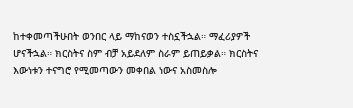ከተቀመጣችሁበት ወንበር ላይ ማከናወን ተስኗችኋል። ማፈሪያዎች ሆናችኋል። ክርስትና ስም ብቻ አይደለም ስራም ይጠይቃል። ክርስትና እውነቱን ተናግሮ የሚመጣውን መቀበል ነውና አስመስሎ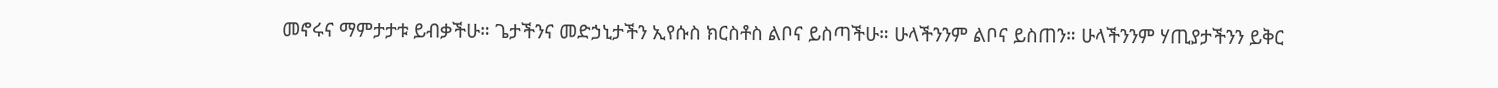መኖሩና ማምታታቱ ይብቃችሁ። ጌታችንና መድኃኒታችን ኢየሱስ ክርስቶስ ልቦና ይስጣችሁ። ሁላችንንም ልቦና ይስጠን። ሁላችንንም ሃጢያታችንን ይቅር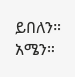ይበለን። አሜን።